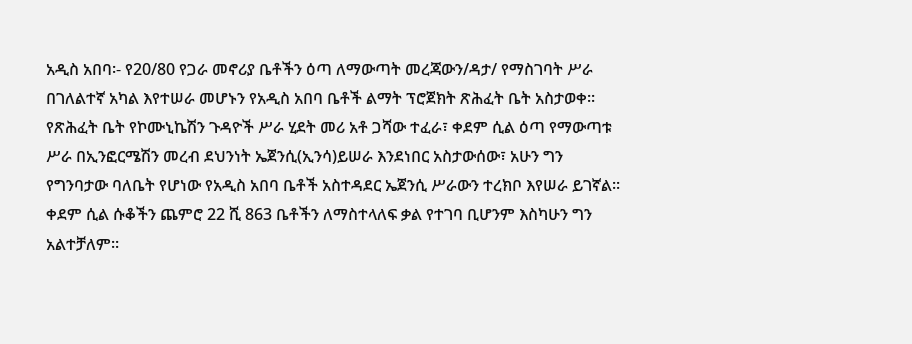አዲስ አበባ፡- የ20/80 የጋራ መኖሪያ ቤቶችን ዕጣ ለማውጣት መረጃውን/ዳታ/ የማስገባት ሥራ በገለልተኛ አካል እየተሠራ መሆኑን የአዲስ አበባ ቤቶች ልማት ፕሮጀክት ጽሕፈት ቤት አስታወቀ፡፡
የጽሕፈት ቤት የኮሙኒኬሽን ጉዳዮች ሥራ ሂደት መሪ አቶ ጋሻው ተፈራ፣ ቀደም ሲል ዕጣ የማውጣቱ ሥራ በኢንፎርሜሽን መረብ ደህንነት ኤጀንሲ(ኢንሳ)ይሠራ እንደነበር አስታውሰው፣ አሁን ግን የግንባታው ባለቤት የሆነው የአዲስ አበባ ቤቶች አስተዳደር ኤጀንሲ ሥራውን ተረክቦ እየሠራ ይገኛል፡፡
ቀደም ሲል ሱቆችን ጨምሮ 22 ሺ 863 ቤቶችን ለማስተላለፍ ቃል የተገባ ቢሆንም እስካሁን ግን አልተቻለም፡፡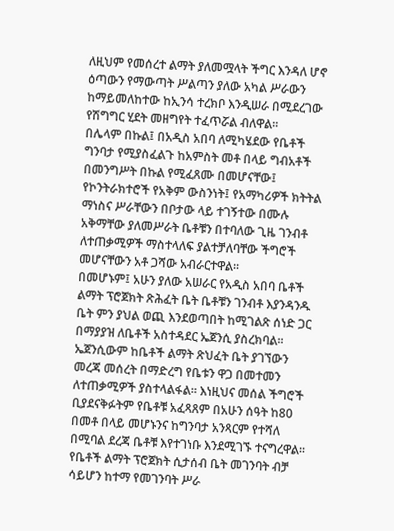ለዚህም የመሰረተ ልማት ያለመሟላት ችግር እንዳለ ሆኖ ዕጣውን የማውጣት ሥልጣን ያለው አካል ሥራውን ከማይመለከተው ከኢንሳ ተረክቦ እንዲሠራ በሚደረገው የሽግግር ሂደት መዘግየት ተፈጥሯል ብለዋል፡፡
በሌላም በኩል፤ በአዲስ አበባ ለሚካሄደው የቤቶች ግንባታ የሚያስፈልጉ ከአምስት መቶ በላይ ግብአቶች በመንግሥት በኩል የሚፈጸሙ በመሆናቸው፤ የኮንትራክተሮች የአቅም ውስንነት፤ የአማካሪዎች ክትትል ማነስና ሥራቸውን በቦታው ላይ ተገኝተው በሙሉ አቅማቸው ያለመሥራት ቤቶቹን በተባለው ጊዜ ገንብቶ ለተጠቃሚዎች ማስተላለፍ ያልተቻለባቸው ችግሮች መሆናቸውን አቶ ጋሻው አብራርተዋል፡፡
በመሆኑም፤ አሁን ያለው አሠራር የአዲስ አበባ ቤቶች ልማት ፕሮጀክት ጽሕፈት ቤት ቤቶቹን ገንብቶ እያንዳንዱ ቤት ምን ያህል ወጪ እንደወጣበት ከሚገልጽ ሰነድ ጋር በማያያዝ ለቤቶች አስተዳደር ኤጀንሲ ያስረክባል፡፡ ኤጀንሲውም ከቤቶች ልማት ጽህፈት ቤት ያገኘውን መረጃ መሰረት በማድረግ የቤቱን ዋጋ በመተመን ለተጠቃሚዎች ያስተላልፋል፡፡ እነዚህና መሰል ችግሮች ቢያደናቅፉትም የቤቶቹ አፈጻጸም በአሁን ሰዓት ከ80 በመቶ በላይ መሆኑንና ከግንባታ አንጻርም የተሻለ በሚባል ደረጃ ቤቶቹ እየተገነቡ እንደሚገኙ ተናግረዋል፡፡
የቤቶች ልማት ፕሮጀክት ሲታሰብ ቤት መገንባት ብቻ ሳይሆን ከተማ የመገንባት ሥራ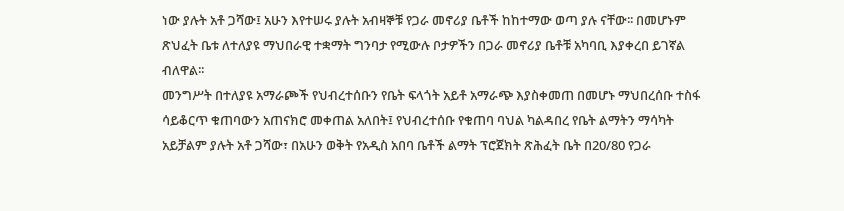ነው ያሉት አቶ ጋሻው፤ አሁን እየተሠሩ ያሉት አብዛኞቹ የጋራ መኖሪያ ቤቶች ከከተማው ወጣ ያሉ ናቸው፡፡ በመሆኑም ጽህፈት ቤቱ ለተለያዩ ማህበራዊ ተቋማት ግንባታ የሚውሉ ቦታዎችን በጋራ መኖሪያ ቤቶቹ አካባቢ እያቀረበ ይገኛል ብለዋል፡፡
መንግሥት በተለያዩ አማራጮች የህብረተሰቡን የቤት ፍላጎት አይቶ አማራጭ እያስቀመጠ በመሆኑ ማህበረሰቡ ተስፋ ሳይቆርጥ ቁጠባውን አጠናክሮ መቀጠል አለበት፤ የህብረተሰቡ የቁጠባ ባህል ካልዳበረ የቤት ልማትን ማሳካት አይቻልም ያሉት አቶ ጋሻው፣ በአሁን ወቅት የአዲስ አበባ ቤቶች ልማት ፕሮጀክት ጽሕፈት ቤት በ20/80 የጋራ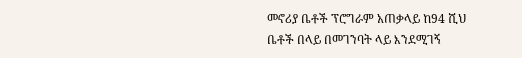መኖሪያ ቤቶች ፕሮግራም አጠቃላይ ከ94 ሺህ ቤቶች በላይ በመገንባት ላይ እንደሚገኝ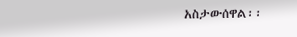አስታውሰዋል፡፡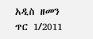አዲስ ዘመን ጥር 1/2011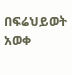በፍሬህይወት አወቀ